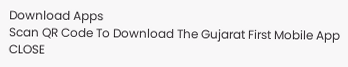Download Apps
Scan QR Code To Download The Gujarat First Mobile App CLOSE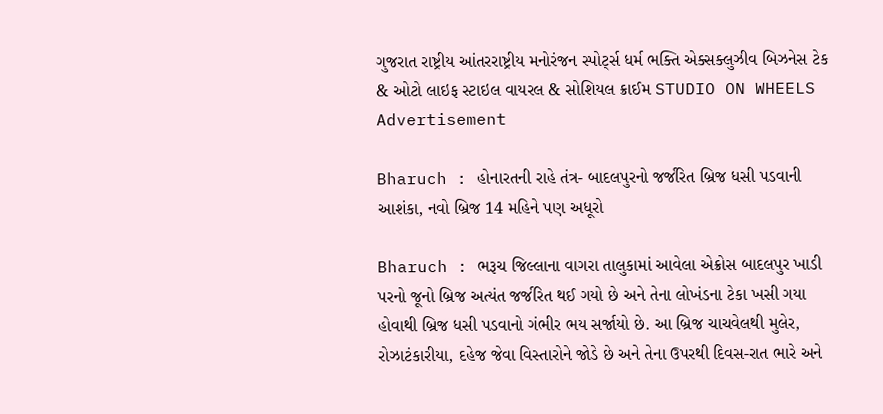ગુજરાત રાષ્ટ્રીય આંતરરાષ્ટ્રીય મનોરંજન સ્પોર્ટ્સ ધર્મ ભક્તિ એક્સક્લુઝીવ બિઝનેસ ટેક & ઓટો લાઇફ સ્ટાઇલ વાયરલ & સોશિયલ ક્રાઈમ STUDIO ON WHEELS
Advertisement

Bharuch : હોનારતની રાહે તંત્ર- બાદલપુરનો જર્જરિત બ્રિજ ધસી પડવાની આશંકા, નવો બ્રિજ 14 મહિને પણ અધૂરો

Bharuch : ભરૂચ જિલ્લાના વાગરા તાલુકામાં આવેલા એક્રોસ બાદલપુર ખાડી પરનો જૂનો બ્રિજ અત્યંત જર્જરિત થઈ ગયો છે અને તેના લોખંડના ટેકા ખસી ગયા હોવાથી બ્રિજ ધસી પડવાનો ગંભીર ભય સર્જાયો છે. આ બ્રિજ ચાચવેલથી મુલેર, રોઝાટંકારીયા, દહેજ જેવા વિસ્તારોને જોડે છે અને તેના ઉપરથી દિવસ-રાત ભારે અને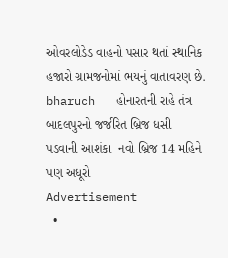ઓવરલોડેડ વાહનો પસાર થતાં સ્થાનિક હજારો ગ્રામજનોમાં ભયનું વાતાવરણ છે.
bharuch   હોનારતની રાહે તંત્ર  બાદલપુરનો જર્જરિત બ્રિજ ધસી પડવાની આશંકા  નવો બ્રિજ 14 મહિને પણ અધૂરો
Advertisement
  •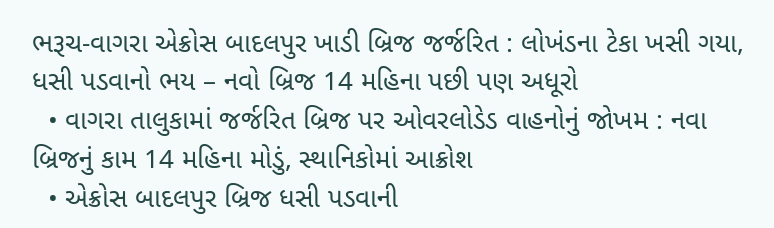ભરૂચ-વાગરા એક્રોસ બાદલપુર ખાડી બ્રિજ જર્જરિત : લોખંડના ટેકા ખસી ગયા, ધસી પડવાનો ભય – નવો બ્રિજ 14 મહિના પછી પણ અધૂરો
  • વાગરા તાલુકામાં જર્જરિત બ્રિજ પર ઓવરલોડેડ વાહનોનું જોખમ : નવા બ્રિજનું કામ 14 મહિના મોડું, સ્થાનિકોમાં આક્રોશ
  • એક્રોસ બાદલપુર બ્રિજ ધસી પડવાની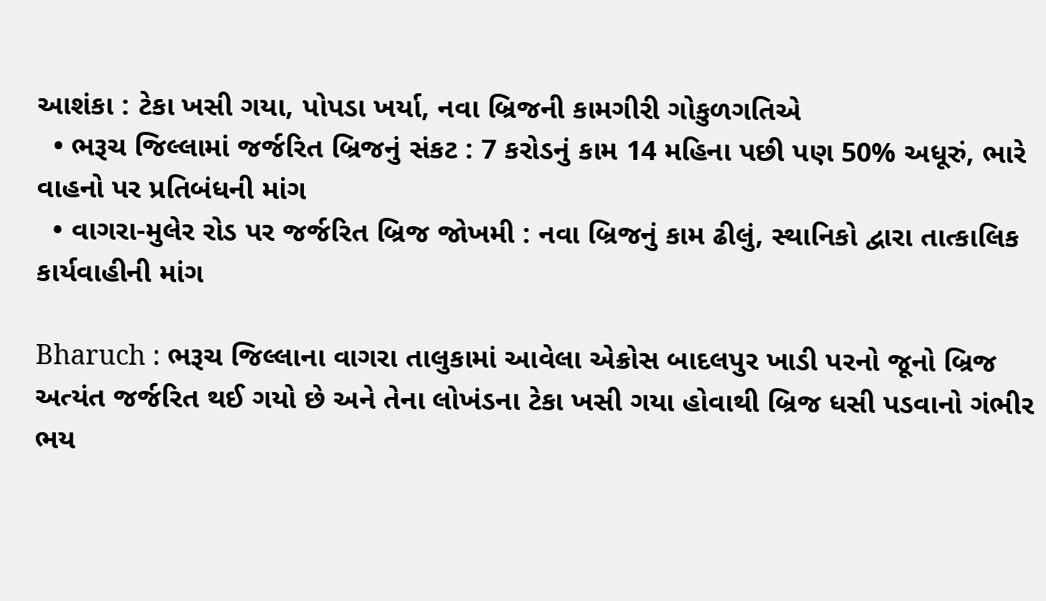આશંકા : ટેકા ખસી ગયા, પોપડા ખર્યા, નવા બ્રિજની કામગીરી ગોકુળગતિએ
  • ભરૂચ જિલ્લામાં જર્જરિત બ્રિજનું સંકટ : 7 કરોડનું કામ 14 મહિના પછી પણ 50% અધૂરું, ભારે વાહનો પર પ્રતિબંધની માંગ
  • વાગરા-મુલેર રોડ પર જર્જરિત બ્રિજ જોખમી : નવા બ્રિજનું કામ ઢીલું, સ્થાનિકો દ્વારા તાત્કાલિક કાર્યવાહીની માંગ

Bharuch : ભરૂચ જિલ્લાના વાગરા તાલુકામાં આવેલા એક્રોસ બાદલપુર ખાડી પરનો જૂનો બ્રિજ અત્યંત જર્જરિત થઈ ગયો છે અને તેના લોખંડના ટેકા ખસી ગયા હોવાથી બ્રિજ ધસી પડવાનો ગંભીર ભય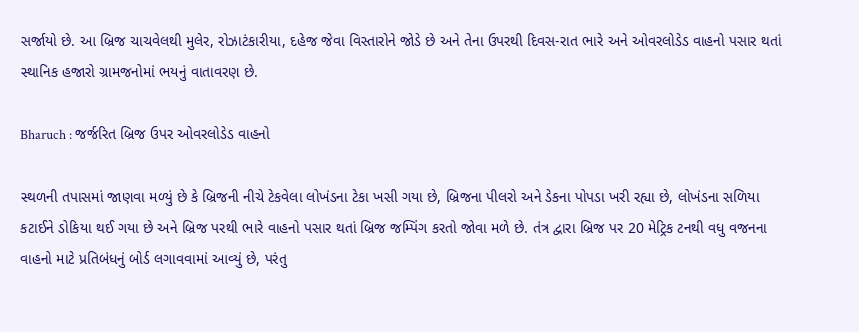સર્જાયો છે. આ બ્રિજ ચાચવેલથી મુલેર, રોઝાટંકારીયા, દહેજ જેવા વિસ્તારોને જોડે છે અને તેના ઉપરથી દિવસ-રાત ભારે અને ઓવરલોડેડ વાહનો પસાર થતાં સ્થાનિક હજારો ગ્રામજનોમાં ભયનું વાતાવરણ છે.

Bharuch : જર્જરિત બ્રિજ ઉપર ઓવરલોડેડ વાહનો

સ્થળની તપાસમાં જાણવા મળ્યું છે કે બ્રિજની નીચે ટેકવેલા લોખંડના ટેકા ખસી ગયા છે, બ્રિજના પીલરો અને ડેકના પોપડા ખરી રહ્યા છે, લોખંડના સળિયા કટાઈને ડોકિયા થઈ ગયા છે અને બ્રિજ પરથી ભારે વાહનો પસાર થતાં બ્રિજ જમ્પિંગ કરતો જોવા મળે છે. તંત્ર દ્વારા બ્રિજ પર 20 મેટ્રિક ટનથી વધુ વજનના વાહનો માટે પ્રતિબંધનું બોર્ડ લગાવવામાં આવ્યું છે, પરંતુ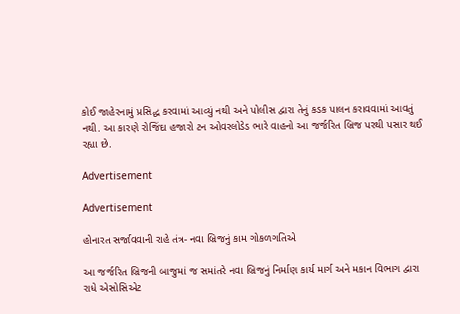કોઈ જાહેરનામું પ્રસિદ્ધ કરવામાં આવ્યું નથી અને પોલીસ દ્વારા તેનું કડક પાલન કરાવવામાં આવતું નથી. આ કારણે રોજિંદા હજારો ટન ઓવરલોડેડ ભારે વાહનો આ જર્જરિત બ્રિજ પરથી પસાર થઈ રહ્યા છે.

Advertisement

Advertisement

હોનારત સર્જાવવાની રાહે તંત્ર- નવા બ્રિજનું કામ ગોકળગતિએ

આ જર્જરિત બ્રિજની બાજુમાં જ સમાંતરે નવા બ્રિજનું નિર્માણ કાર્ય માર્ગ અને મકાન વિભાગ દ્વારા રાધે એસોસિએટ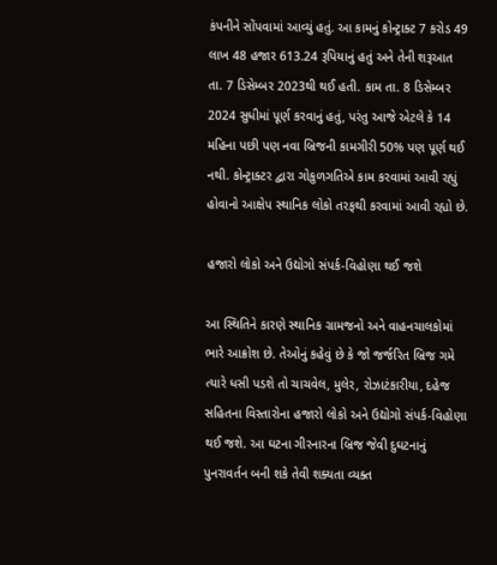કંપનીને સોંપવામાં આવ્યું હતું. આ કામનું કોન્ટ્રાક્ટ 7 કરોડ 49 લાખ 48 હજાર 613.24 રૂપિયાનું હતું અને તેની શરૂઆત તા. 7 ડિસેમ્બર 2023થી થઈ હતી. કામ તા. 8 ડિસેમ્બર 2024 સુધીમાં પૂર્ણ કરવાનું હતું, પરંતુ આજે એટલે કે 14 મહિના પછી પણ નવા બ્રિજની કામગીરી 50% પણ પૂર્ણ થઈ નથી. કોન્ટ્રાક્ટર દ્વારા ગોકુળગતિએ કામ કરવામાં આવી રહ્યું હોવાનો આક્ષેપ સ્થાનિક લોકો તરફથી કરવામાં આવી રહ્યો છે.

હજારો લોકો અને ઉદ્યોગો સંપર્ક-વિહોણા થઈ જશે

આ સ્થિતિને કારણે સ્થાનિક ગ્રામજનો અને વાહનચાલકોમાં ભારે આક્રોશ છે. તેઓનું કહેવું છે કે જો જર્જરિત બ્રિજ ગમે ત્યારે ધસી પડશે તો ચાચવેલ, મુલેર, રોઝાટંકારીયા, દહેજ સહિતના વિસ્તારોના હજારો લોકો અને ઉદ્યોગો સંપર્ક-વિહોણા થઈ જશે. આ ઘટના ગીરનારના બ્રિજ જેવી દુઘટનાનું પુનરાવર્તન બની શકે તેવી શક્યતા વ્યક્ત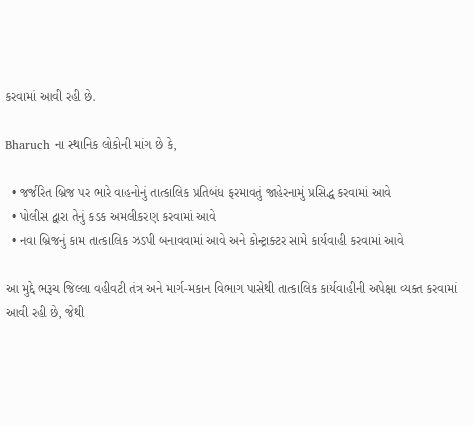કરવામાં આવી રહી છે.

Bharuch ના સ્થાનિક લોકોની માંગ છે કે,

  • જર્જરિત બ્રિજ પર ભારે વાહનોનું તાત્કાલિક પ્રતિબંધ ફરમાવતું જાહેરનામું પ્રસિદ્ધ કરવામાં આવે
  • પોલીસ દ્વારા તેનું કડક અમલીકરણ કરવામાં આવે
  • નવા બ્રિજનું કામ તાત્કાલિક ઝડપી બનાવવામાં આવે અને કોન્ટ્રાક્ટર સામે કાર્યવાહી કરવામાં આવે

આ મુદ્દે ભરૂચ જિલ્લા વહીવટી તંત્ર અને માર્ગ-મકાન વિભાગ પાસેથી તાત્કાલિક કાર્યવાહીની અપેક્ષા વ્યક્ત કરવામાં આવી રહી છે, જેથી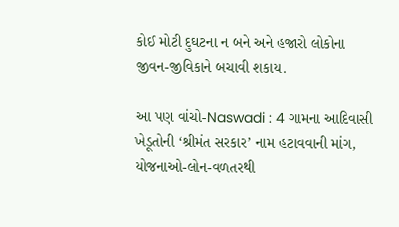કોઈ મોટી દુઘટના ન બને અને હજારો લોકોના જીવન-જીવિકાને બચાવી શકાય.

આ પણ વાંચો-Naswadi : 4 ગામના આદિવાસી ખેડૂતોની ‘શ્રીમંત સરકાર’ નામ હટાવવાની માંગ, યોજનાઓ-લોન-વળતરથી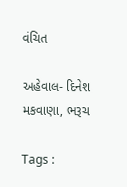વંચિત

અહેવાલ- દિનેશ મકવાણા, ભરૂચ

Tags :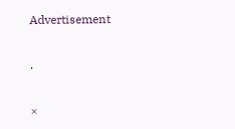Advertisement

.

×